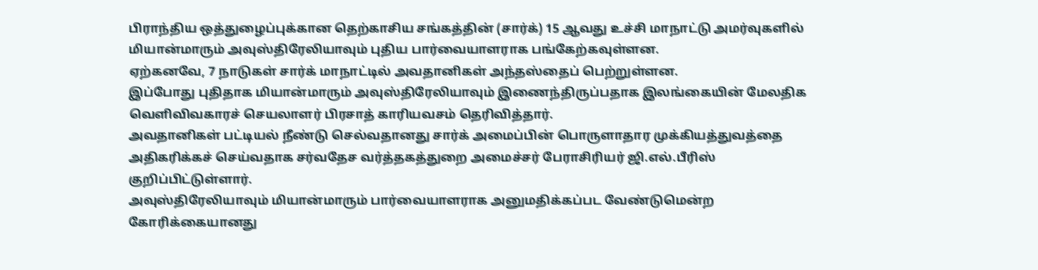பிராந்திய ஒத்துழைப்புக்கான தெற்காசிய சங்கத்தின் (சார்க்) 15 ஆவது உச்சி மாநாட்டு அமர்வுகளில் மியான்மாரும் அவுஸ்திரேலியாவும் புதிய பார்வையாளராக பங்கேற்கவுள்ளன.
ஏற்கனவே, 7 நாடுகள் சார்க் மாநாட்டில் அவதானிகள் அந்தஸ்தைப் பெற்றுள்ளன.
இப்போது புதிதாக மியான்மாரும் அவுஸ்திரேலியாவும் இணைந்திருப்பதாக இலங்கையின் மேலதிக வெளிவிவகாரச் செயலாளர் பிரசாத் காரியவசம் தெரிவித்தார்.
அவதானிகள் பட்டியல் நீண்டு செல்வதானது சார்க் அமைப்பின் பொருளாதார முக்கியத்துவத்தை அதிகரிக்கச் செய்வதாக சர்வதேச வர்த்தகத்துறை அமைச்சர் பேராசிரியர் ஜி.எல்.பீரிஸ் குறிப்பிட்டுள்ளார்.
அவுஸ்திரேலியாவும் மியான்மாரும் பார்வையாளராக அனுமதிக்கப்பட வேண்டுமென்ற கோரிக்கையானது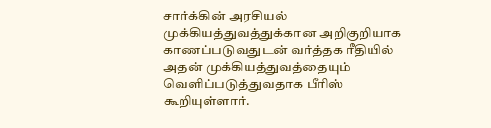சார்க்கின் அரசியல் முக்கியத்துவத்துக்கான அறிகுறியாக காணப்படுவதுடன் வர்த்தக ரீதியில் அதன் முக்கியத்துவத்தையும் வெளிப்படுத்துவதாக பீரிஸ் கூறியுள்ளார்.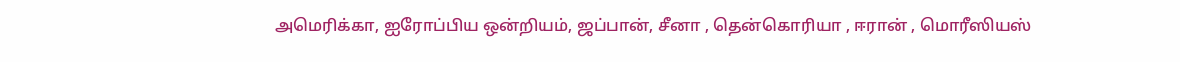அமெரிக்கா, ஐரோப்பிய ஒன்றியம், ஜப்பான், சீனா , தென்கொரியா , ஈரான் , மொரீஸியஸ்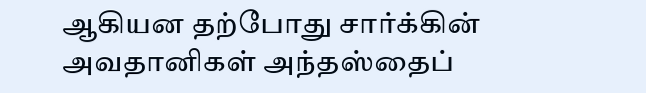ஆகியன தற்போது சார்க்கின் அவதானிகள் அந்தஸ்தைப்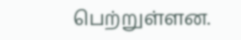பெற்றுள்ளன.